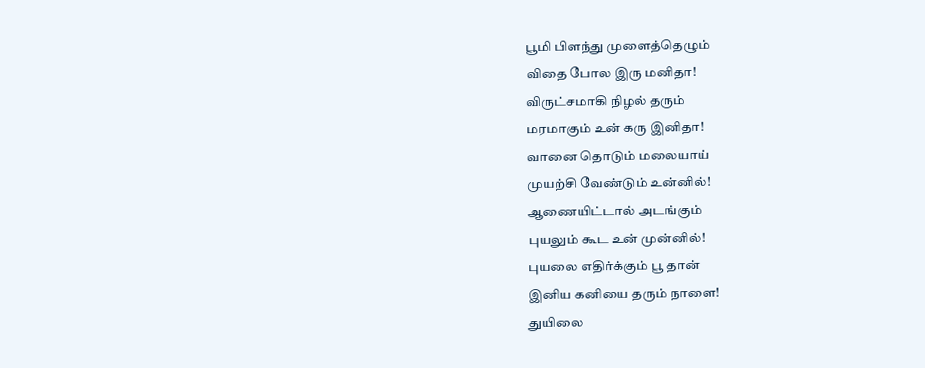பூமி பிளந்து முளைத்தெழும்
விதை போல இரு மனிதா!
விருட்சமாகி நிழல் தரும்
மரமாகும் உன் கரு இனிதா!
வானை தொடும் மலையாய்
முயற்சி வேண்டும் உன்னில்!
ஆணையிட்டால் அடங்கும்
புயலும் கூட உன் முன்னில்!
புயலை எதிர்க்கும் பூ தான்
இனிய கனியை தரும் நாளை!
துயிலை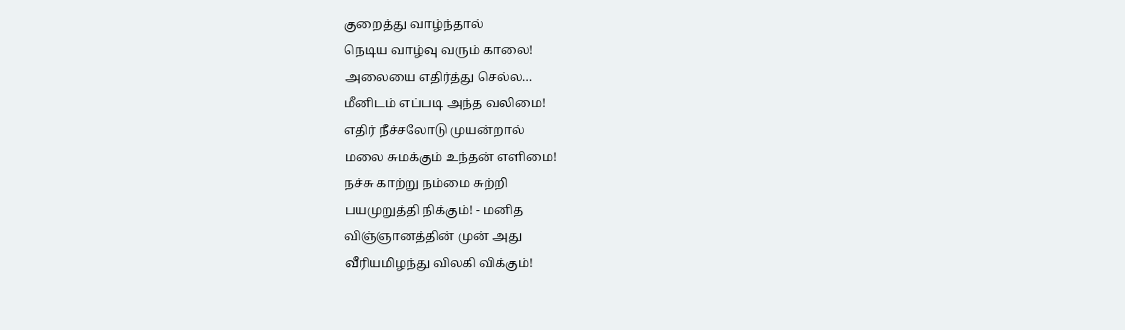குறைத்து வாழ்ந்தால்
நெடிய வாழ்வு வரும் காலை!
அலையை எதிர்த்து செல்ல…
மீனிடம் எப்படி அந்த வலிமை!
எதிர் நீச்சலோடு முயன்றால்
மலை சுமக்கும் உந்தன் எளிமை!
நச்சு காற்று நம்மை சுற்றி
பயமுறுத்தி நிக்கும்! - மனித
விஞ்ஞானத்தின் முன் அது
வீரியமிழந்து விலகி விக்கும்!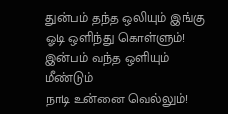துன்பம் தந்த ஒலியும் இங்கு
ஓடி ஒளிந்து கொள்ளும்!
இன்பம் வந்த ஒளியும் மீண்டும்
நாடி உன்னை வெல்லும்!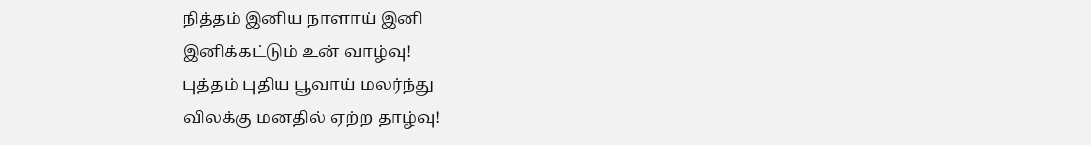நித்தம் இனிய நாளாய் இனி
இனிக்கட்டும் உன் வாழ்வு!
புத்தம் புதிய பூவாய் மலர்ந்து
விலக்கு மனதில் ஏற்ற தாழ்வு!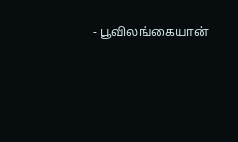- பூவிலங்கையான்